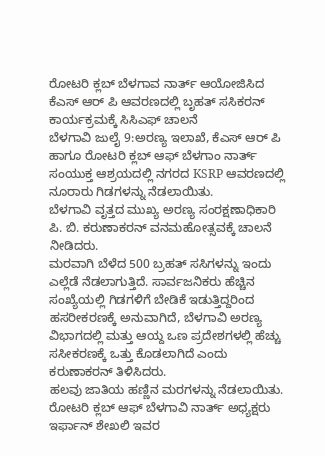ರೋಟರಿ ಕ್ಲಬ್ ಬೆಳಗಾವ ನಾರ್ತ್ ಆಯೋಜಿಸಿದ ಕೆಎಸ್ ಆರ್ ಪಿ ಆವರಣದಲ್ಲಿ ಬೃಹತ್ ಸಸಿಕರನ್ ಕಾರ್ಯಕ್ರಮಕ್ಕೆ ಸಿಸಿಎಫ್ ಚಾಲನೆ
ಬೆಳಗಾವಿ ಜುಲೈ 9:ಅರಣ್ಯ ಇಲಾಖೆ, ಕೆಎಸ್ ಆರ್ ಪಿ ಹಾಗೂ ರೋಟರಿ ಕ್ಲಬ್ ಆಫ್ ಬೆಳಗಾಂ ನಾರ್ತ್ ಸಂಯುಕ್ತ ಆಶ್ರಯದಲ್ಲಿ ನಗರದ KSRP ಆವರಣದಲ್ಲಿ ನೂರಾರು ಗಿಡಗಳನ್ನು ನೆಡಲಾಯಿತು.
ಬೆಳಗಾವಿ ವೃತ್ತದ ಮುಖ್ಯ ಅರಣ್ಯ ಸಂರಕ್ಷಣಾಧಿಕಾರಿ ಪಿ. ಬಿ. ಕರುಣಾಕರನ್ ವನಮಹೋತ್ಸವಕ್ಕೆ ಚಾಲನೆ ನೀಡಿದರು.
ಮರವಾಗಿ ಬೆಳೆದ 500 ಬ್ರಹತ್ ಸಸಿಗಳನ್ನು ಇಂದು ಎಲ್ಲೆಡೆ ನೆಡಲಾಗುತ್ತಿದೆ. ಸಾರ್ವಜನಿಕರು ಹೆಚ್ಚಿನ ಸಂಖ್ಯೆಯಲ್ಲಿ ಗಿಡಗಳಿಗೆ ಬೇಡಿಕೆ ಇಡುತ್ತಿದ್ದರಿಂದ ಹಸರೀಕರಣಕ್ಕೆ ಅನುವಾಗಿದೆ, ಬೆಳಗಾವಿ ಅರಣ್ಯ ವಿಭಾಗದಲ್ಲಿ ಮತ್ತು ಆಯ್ದ ಒಣ ಪ್ರದೇಶಗಳಲ್ಲಿ ಹೆಚ್ಚು ಸಸೀಕರಣಕ್ಕೆ ಒತ್ತು ಕೊಡಲಾಗಿದೆ ಎಂದು ಕರುಣಾಕರನ್ ತಿಳಿಸಿದರು.
ಹಲವು ಜಾತಿಯ ಹಣ್ಣಿನ ಮರಗಳನ್ನು ನೆಡಲಾಯಿತು.
ರೋಟರಿ ಕ್ಲಬ್ ಆಫ್ ಬೆಳಗಾವಿ ನಾರ್ತ್ ಅಧ್ಯಕ್ಷರು ಇರ್ಫಾನ್ ಶೇಖಲಿ ಇವರ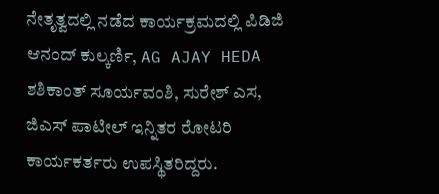ನೇತೃತ್ವದಲ್ಲಿ ನಡೆದ ಕಾರ್ಯಕ್ರಮದಲ್ಲಿ ಪಿಡಿಜಿ ಆನಂದ್ ಕುಲ್ಕರ್ಣಿ, AG AJAY HEDA ಶಶಿಕಾಂತ್ ಸೂರ್ಯವಂಶಿ, ಸುರೇಶ್ ಎಸ, ಜಿಎಸ್ ಪಾಟೀಲ್ ಇನ್ನಿತರ ರೋಟರಿ ಕಾರ್ಯಕರ್ತರು ಉಪಸ್ಥಿತರಿದ್ದರು.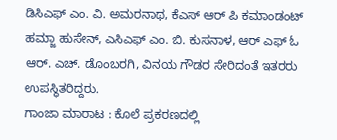ಡಿಸಿಎಫ್ ಎಂ. ವಿ. ಅಮರನಾಥ, ಕೆಎಸ್ ಆರ್ ಪಿ ಕಮಾಂಡಂಟ್ ಹಮ್ಜಾ ಹುಸೇನ್, ಎಸಿಎಫ್ ಎಂ. ಬಿ. ಕುಸನಾಳ, ಆರ್ ಎಫ್ ಓ ಆರ್. ಎಚ್. ಡೊಂಬರಗಿ, ವಿನಯ ಗೌಡರ ಸೇರಿದಂತೆ ಇತರರು ಉಪಸ್ಥಿತರಿದ್ದರು.
ಗಾಂಜಾ ಮಾರಾಟ : ಕೊಲೆ ಪ್ರಕರಣದಲ್ಲಿ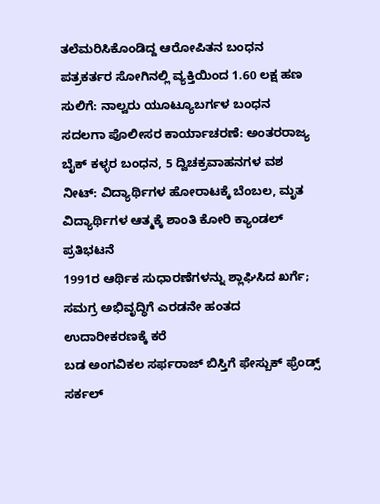ತಲೆಮರಿಸಿಕೊಂಡಿದ್ದ ಆರೋಪಿತನ ಬಂಧನ
ಪತ್ರಕರ್ತರ ಸೋಗಿನಲ್ಲಿ ವ್ಯಕ್ತಿಯಿಂದ 1.60 ಲಕ್ಷ ಹಣ ಸುಲಿಗೆ: ನಾಲ್ವರು ಯೂಟ್ಯೂಬರ್ಗಳ ಬಂಧನ
ಸದಲಗಾ ಪೊಲೀಸರ ಕಾರ್ಯಾಚರಣೆ: ಅಂತರರಾಜ್ಯ ಬೈಕ್ ಕಳ್ಳರ ಬಂಧನ, 5 ದ್ವಿಚಕ್ರವಾಹನಗಳ ವಶ
ನೀಟ್: ವಿದ್ಯಾರ್ಥಿಗಳ ಹೋರಾಟಕ್ಕೆ ಬೆಂಬಲ, ಮೃತ ವಿದ್ಯಾರ್ಥಿಗಳ ಆತ್ಮಕ್ಕೆ ಶಾಂತಿ ಕೋರಿ ಕ್ಯಾಂಡಲ್ ಪ್ರತಿಭಟನೆ
1991ರ ಆರ್ಥಿಕ ಸುಧಾರಣೆಗಳನ್ನು ಶ್ಲಾಘಿಸಿದ ಖರ್ಗೆ; ಸಮಗ್ರ ಅಭಿವೃದ್ಧಿಗೆ ಎರಡನೇ ಹಂತದ ಉದಾರೀಕರಣಕ್ಕೆ ಕರೆ
ಬಡ ಅಂಗವಿಕಲ ಸರ್ಫರಾಜ್ ಬಿಸ್ತಿಗೆ ಫೇಸ್ಬುಕ್ ಫ್ರೆಂಡ್ಸ್ ಸರ್ಕಲ್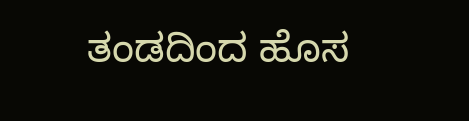ತಂಡದಿಂದ ಹೊಸ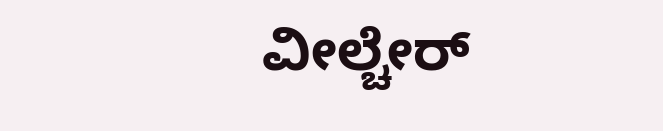ವೀಲ್ಚೇರ್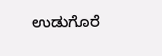ಉಡುಗೊರೆ